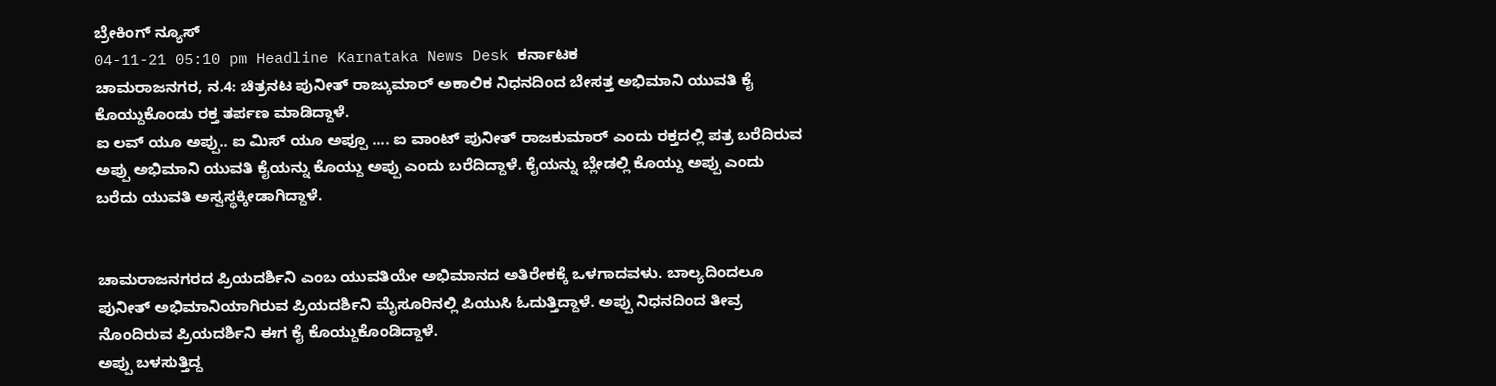ಬ್ರೇಕಿಂಗ್ ನ್ಯೂಸ್
04-11-21 05:10 pm Headline Karnataka News Desk ಕರ್ನಾಟಕ
ಚಾಮರಾಜನಗರ, ನ.4: ಚಿತ್ರನಟ ಪುನೀತ್ ರಾಜ್ಕುಮಾರ್ ಅಕಾಲಿಕ ನಿಧನದಿಂದ ಬೇಸತ್ತ ಅಭಿಮಾನಿ ಯುವತಿ ಕೈ ಕೊಯ್ದುಕೊಂಡು ರಕ್ತ ತರ್ಪಣ ಮಾಡಿದ್ದಾಳೆ.
ಐ ಲವ್ ಯೂ ಅಪ್ಪು.. ಐ ಮಿಸ್ ಯೂ ಅಪ್ಪೂ .... ಐ ವಾಂಟ್ ಪುನೀತ್ ರಾಜಕುಮಾರ್ ಎಂದು ರಕ್ತದಲ್ಲಿ ಪತ್ರ ಬರೆದಿರುವ ಅಪ್ಪು ಅಭಿಮಾನಿ ಯುವತಿ ಕೈಯನ್ನು ಕೊಯ್ದು ಅಪ್ಪು ಎಂದು ಬರೆದಿದ್ದಾಳೆ. ಕೈಯನ್ನು ಬ್ಲೇಡಲ್ಲಿ ಕೊಯ್ದು ಅಪ್ಪು ಎಂದು ಬರೆದು ಯುವತಿ ಅಸ್ವಸ್ಥಕ್ಕೀಡಾಗಿದ್ದಾಳೆ.


ಚಾಮರಾಜನಗರದ ಪ್ರಿಯದರ್ಶಿನಿ ಎಂಬ ಯುವತಿಯೇ ಅಭಿಮಾನದ ಅತಿರೇಕಕ್ಕೆ ಒಳಗಾದವಳು. ಬಾಲ್ಯದಿಂದಲೂ ಪುನೀತ್ ಅಭಿಮಾನಿಯಾಗಿರುವ ಪ್ರಿಯದರ್ಶಿನಿ ಮೈಸೂರಿನಲ್ಲಿ ಪಿಯುಸಿ ಓದುತ್ತಿದ್ದಾಳೆ. ಅಪ್ಪು ನಿಧನದಿಂದ ತೀವ್ರ ನೊಂದಿರುವ ಪ್ರಿಯದರ್ಶಿನಿ ಈಗ ಕೈ ಕೊಯ್ದುಕೊಂಡಿದ್ದಾಳೆ.
ಅಪ್ಪು ಬಳಸುತ್ತಿದ್ದ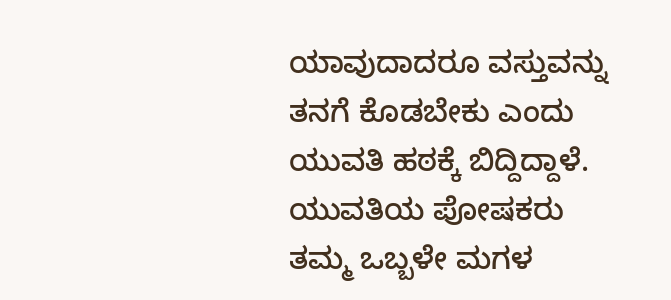ಯಾವುದಾದರೂ ವಸ್ತುವನ್ನು ತನಗೆ ಕೊಡಬೇಕು ಎಂದು ಯುವತಿ ಹಠಕ್ಕೆ ಬಿದ್ದಿದ್ದಾಳೆ. ಯುವತಿಯ ಪೋಷಕರು ತಮ್ಮ ಒಬ್ಬಳೇ ಮಗಳ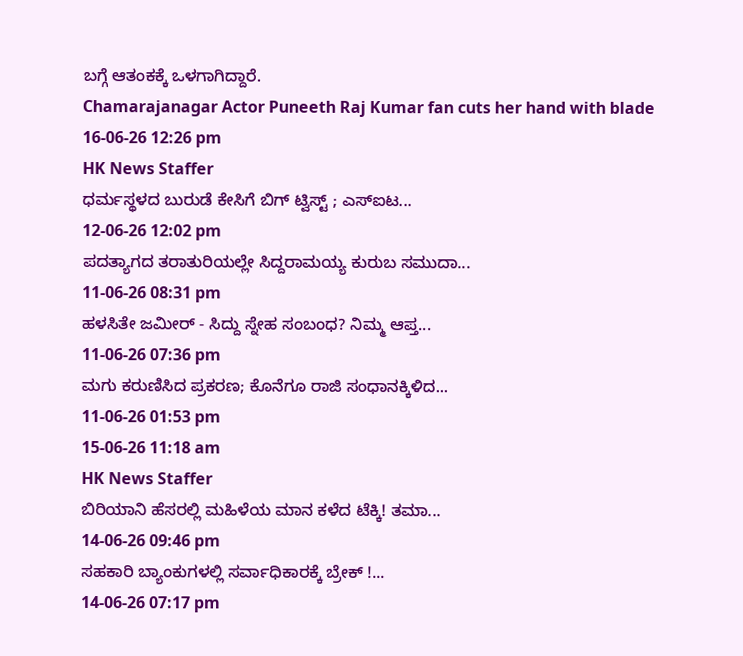ಬಗ್ಗೆ ಆತಂಕಕ್ಕೆ ಒಳಗಾಗಿದ್ದಾರೆ.
Chamarajanagar Actor Puneeth Raj Kumar fan cuts her hand with blade
16-06-26 12:26 pm
HK News Staffer
ಧರ್ಮಸ್ಥಳದ ಬುರುಡೆ ಕೇಸಿಗೆ ಬಿಗ್ ಟ್ವಿಸ್ಟ್ ; ಎಸ್ಐಟ...
12-06-26 12:02 pm
ಪದತ್ಯಾಗದ ತರಾತುರಿಯಲ್ಲೇ ಸಿದ್ದರಾಮಯ್ಯ ಕುರುಬ ಸಮುದಾ...
11-06-26 08:31 pm
ಹಳಸಿತೇ ಜಮೀರ್ - ಸಿದ್ದು ಸ್ನೇಹ ಸಂಬಂಧ? ನಿಮ್ಮ ಆಪ್ತ...
11-06-26 07:36 pm
ಮಗು ಕರುಣಿಸಿದ ಪ್ರಕರಣ; ಕೊನೆಗೂ ರಾಜಿ ಸಂಧಾನಕ್ಕಿಳಿದ...
11-06-26 01:53 pm
15-06-26 11:18 am
HK News Staffer
ಬಿರಿಯಾನಿ ಹೆಸರಲ್ಲಿ ಮಹಿಳೆಯ ಮಾನ ಕಳೆದ ಟೆಕ್ಕಿ! ತಮಾ...
14-06-26 09:46 pm
ಸಹಕಾರಿ ಬ್ಯಾಂಕುಗಳಲ್ಲಿ ಸರ್ವಾಧಿಕಾರಕ್ಕೆ ಬ್ರೇಕ್ !...
14-06-26 07:17 pm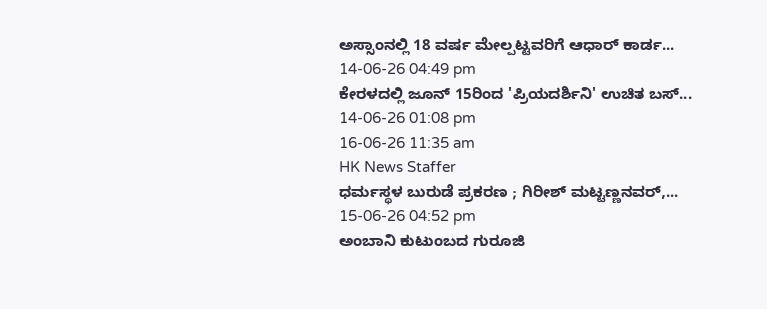ಅಸ್ಸಾಂನಲ್ಲಿ 18 ವರ್ಷ ಮೇಲ್ಪಟ್ಟವರಿಗೆ ಆಧಾರ್ ಕಾರ್ಡ...
14-06-26 04:49 pm
ಕೇರಳದಲ್ಲಿ ಜೂನ್ 15ರಿಂದ 'ಪ್ರಿಯದರ್ಶಿನಿ' ಉಚಿತ ಬಸ್...
14-06-26 01:08 pm
16-06-26 11:35 am
HK News Staffer
ಧರ್ಮಸ್ಥಳ ಬುರುಡೆ ಪ್ರಕರಣ ; ಗಿರೀಶ್ ಮಟ್ಟಣ್ಣನವರ್,...
15-06-26 04:52 pm
ಅಂಬಾನಿ ಕುಟುಂಬದ ಗುರೂಜಿ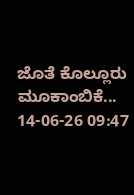ಜೊತೆ ಕೊಲ್ಲೂರು ಮೂಕಾಂಬಿಕೆ...
14-06-26 09:47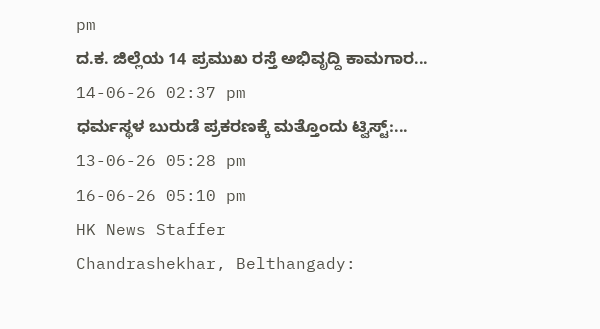pm
ದ.ಕ. ಜಿಲ್ಲೆಯ 14 ಪ್ರಮುಖ ರಸ್ತೆ ಅಭಿವೃದ್ದಿ ಕಾಮಗಾರ...
14-06-26 02:37 pm
ಧರ್ಮಸ್ಥಳ ಬುರುಡೆ ಪ್ರಕರಣಕ್ಕೆ ಮತ್ತೊಂದು ಟ್ವಿಸ್ಟ್:...
13-06-26 05:28 pm
16-06-26 05:10 pm
HK News Staffer
Chandrashekhar, Belthangady: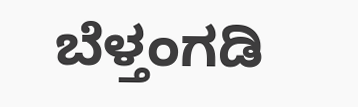ಬೆಳ್ತಂಗಡಿ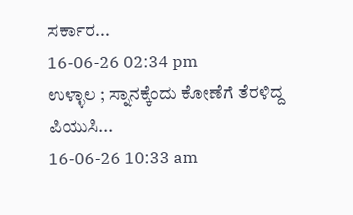ಸರ್ಕಾರ...
16-06-26 02:34 pm
ಉಳ್ಳಾಲ ; ಸ್ನಾನಕ್ಕೆಂದು ಕೋಣೆಗೆ ತೆರಳಿದ್ದ ಪಿಯುಸಿ...
16-06-26 10:33 am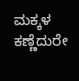ಮಕ್ಕಳ ಕಣ್ಣೆದುರೇ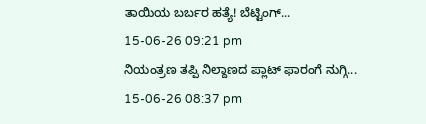ತಾಯಿಯ ಬರ್ಬರ ಹತ್ಯೆ! ಬೆಟ್ಟಿಂಗ್...
15-06-26 09:21 pm
ನಿಯಂತ್ರಣ ತಪ್ಪಿ ನಿಲ್ದಾಣದ ಪ್ಲಾಟ್ ಫಾರಂಗೆ ನುಗ್ಗಿ...
15-06-26 08:37 pm